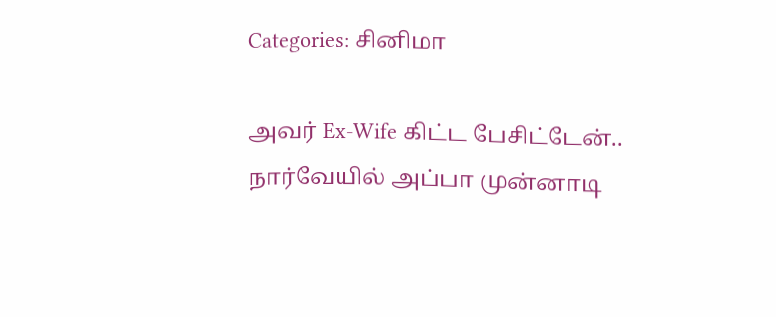Categories: சினிமா

அவர் Ex-Wife கிட்ட பேசிட்டேன்.. நார்வேயில் அப்பா முன்னாடி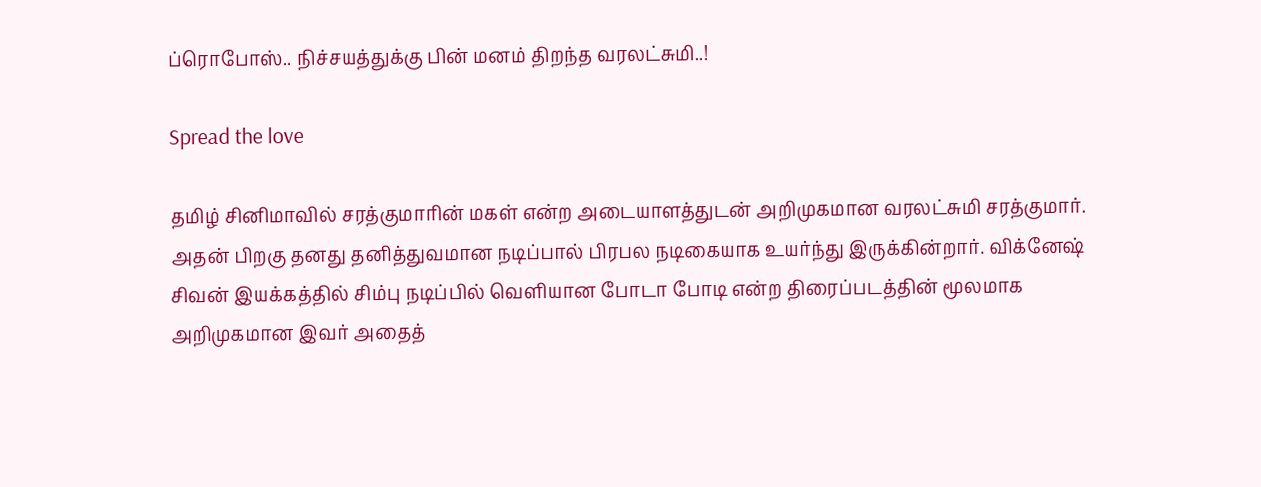ப்ரொபோஸ்.. நிச்சயத்துக்கு பின் மனம் திறந்த வரலட்சுமி..!

Spread the love

தமிழ் சினிமாவில் சரத்குமாரின் மகள் என்ற அடையாளத்துடன் அறிமுகமான வரலட்சுமி சரத்குமார். அதன் பிறகு தனது தனித்துவமான நடிப்பால் பிரபல நடிகையாக உயர்ந்து இருக்கின்றார். விக்னேஷ் சிவன் இயக்கத்தில் சிம்பு நடிப்பில் வெளியான போடா போடி என்ற திரைப்படத்தின் மூலமாக அறிமுகமான இவர் அதைத்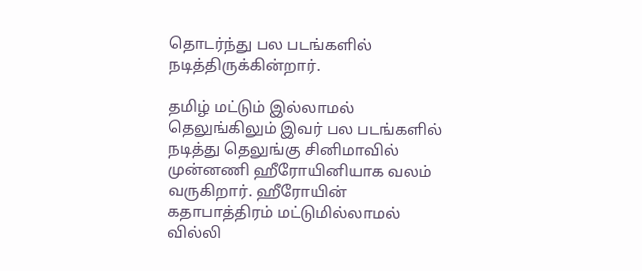தொடர்ந்து பல படங்களில் நடித்திருக்கின்றார்.

தமிழ் மட்டும் இல்லாமல் தெலுங்கிலும் இவர் பல படங்களில் நடித்து தெலுங்கு சினிமாவில் முன்னணி ஹீரோயினியாக வலம் வருகிறார். ஹீரோயின் கதாபாத்திரம் மட்டுமில்லாமல் வில்லி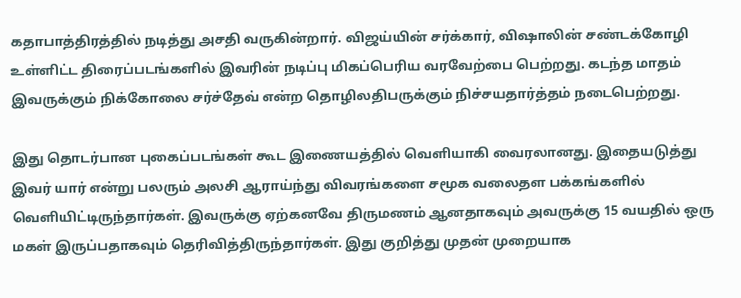கதாபாத்திரத்தில் நடித்து அசதி வருகின்றார். விஜய்யின் சர்க்கார், விஷாலின் சண்டக்கோழி உள்ளிட்ட திரைப்படங்களில் இவரின் நடிப்பு மிகப்பெரிய வரவேற்பை பெற்றது. கடந்த மாதம் இவருக்கும் நிக்கோலை சர்ச்தேவ் என்ற தொழிலதிபருக்கும் நிச்சயதார்த்தம் நடைபெற்றது.

இது தொடர்பான புகைப்படங்கள் கூட இணையத்தில் வெளியாகி வைரலானது. இதையடுத்து இவர் யார் என்று பலரும் அலசி ஆராய்ந்து விவரங்களை சமூக வலைதள பக்கங்களில் வெளியிட்டிருந்தார்கள். இவருக்கு ஏற்கனவே திருமணம் ஆனதாகவும் அவருக்கு 15 வயதில் ஒரு மகள் இருப்பதாகவும் தெரிவித்திருந்தார்கள். இது குறித்து முதன் முறையாக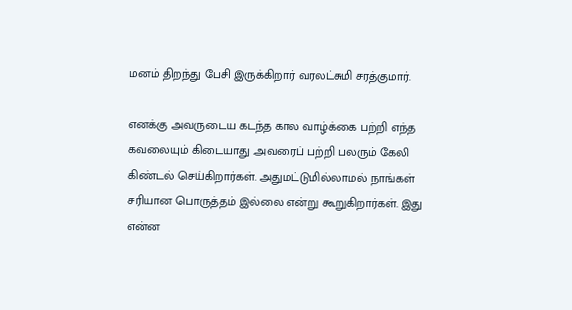மனம் திறந்து பேசி இருக்கிறார் வரலட்சுமி சரத்குமார்.

எனக்கு அவருடைய கடந்த கால வாழ்க்கை பற்றி எந்த கவலையும் கிடையாது .அவரைப் பற்றி பலரும் கேலி கிண்டல் செய்கிறார்கள். அதுமட்டுமில்லாமல் நாங்கள் சரியான பொருத்தம் இல்லை என்று கூறுகிறார்கள். இது என்ன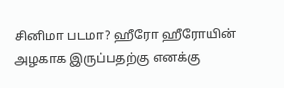சினிமா படமா? ஹீரோ ஹீரோயின் அழகாக இருப்பதற்கு எனக்கு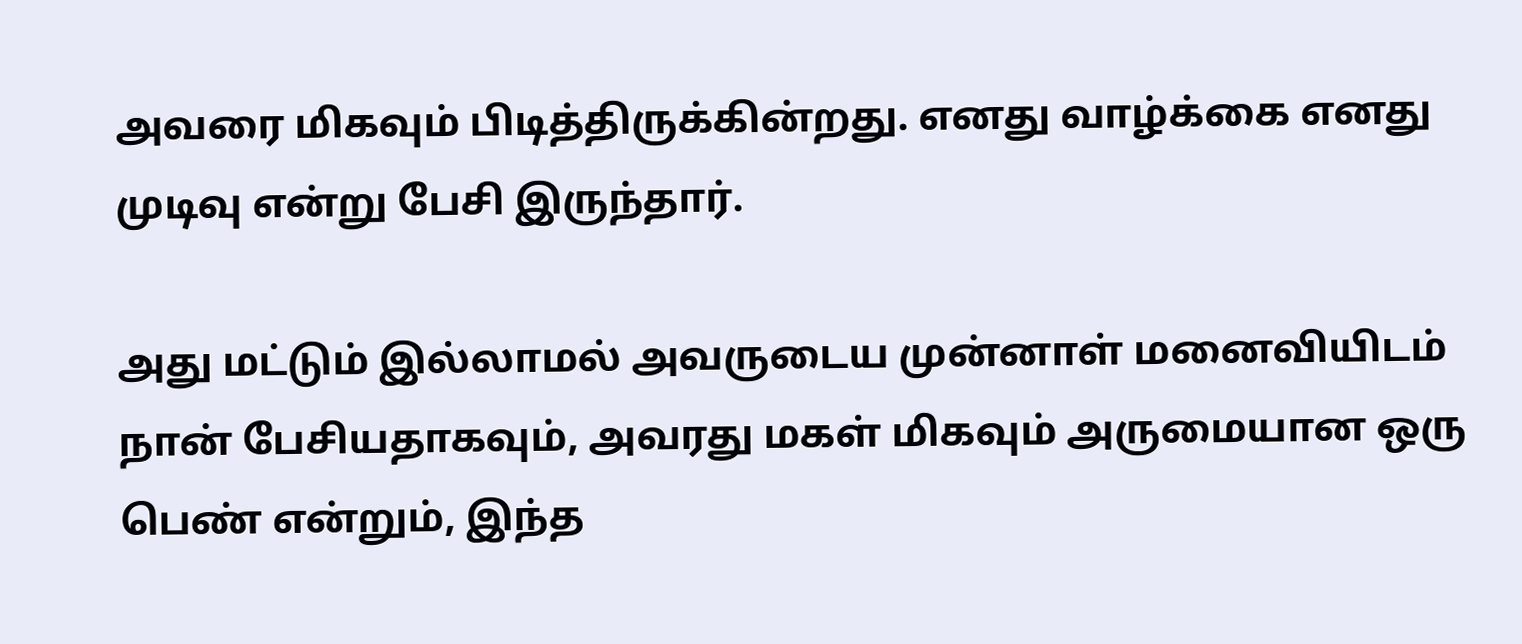அவரை மிகவும் பிடித்திருக்கின்றது. எனது வாழ்க்கை எனது முடிவு என்று பேசி இருந்தார்.

அது மட்டும் இல்லாமல் அவருடைய முன்னாள் மனைவியிடம் நான் பேசியதாகவும், அவரது மகள் மிகவும் அருமையான ஒரு பெண் என்றும், இந்த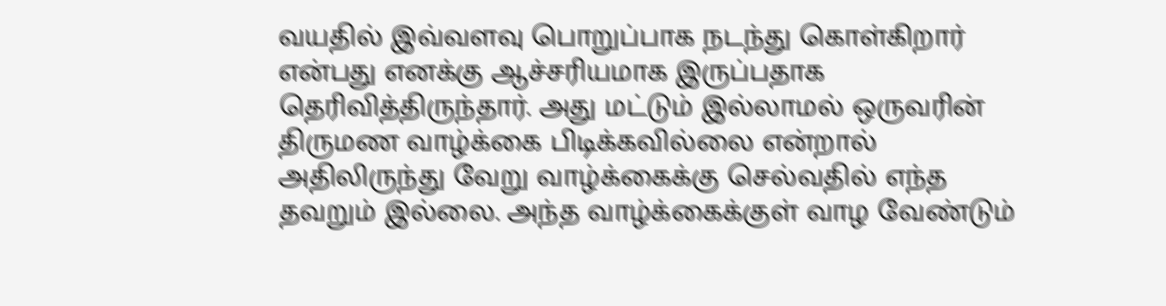வயதில் இவ்வளவு பொறுப்பாக நடந்து கொள்கிறார் என்பது எனக்கு ஆச்சரியமாக இருப்பதாக தெரிவித்திருந்தார். அது மட்டும் இல்லாமல் ஒருவரின் திருமண வாழ்க்கை பிடிக்கவில்லை என்றால் அதிலிருந்து வேறு வாழ்க்கைக்கு செல்வதில் எந்த தவறும் இல்லை. அந்த வாழ்க்கைக்குள் வாழ வேண்டும்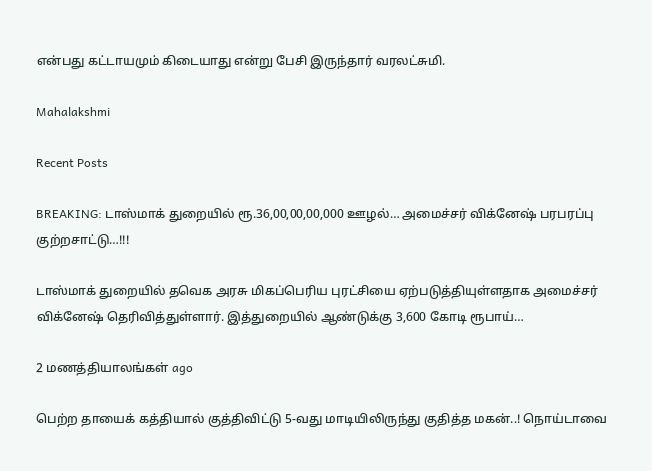என்பது கட்டாயமும் கிடையாது என்று பேசி இருந்தார் வரலட்சுமி.

Mahalakshmi

Recent Posts

BREAKING: டாஸ்மாக் துறையில் ரூ.36,00,00,00,000 ஊழல்… அமைச்சர் விக்னேஷ் பரபரப்பு குற்றசாட்டு…!!!

டாஸ்மாக் துறையில் தவெக அரசு மிகப்பெரிய புரட்சியை ஏற்படுத்தியுள்ளதாக அமைச்சர் விக்னேஷ் தெரிவித்துள்ளார். இத்துறையில் ஆண்டுக்கு 3,600 கோடி ரூபாய்…

2 மணத்தியாலங்கள் ago

பெற்ற தாயைக் கத்தியால் குத்திவிட்டு 5-வது மாடியிலிருந்து குதித்த மகன்..! நொய்டாவை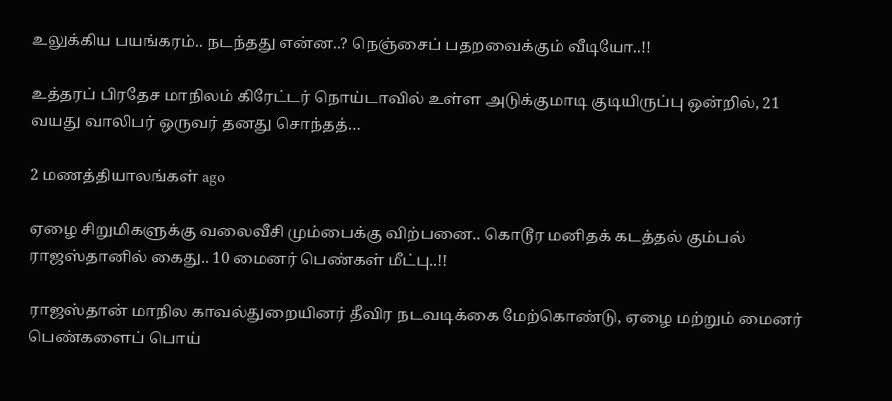உலுக்கிய பயங்கரம்.. நடந்தது என்ன..? நெஞ்சைப் பதறவைக்கும் வீடியோ..!!

உத்தரப் பிரதேச மாநிலம் கிரேட்டர் நொய்டாவில் உள்ள அடுக்குமாடி குடியிருப்பு ஒன்றில், 21 வயது வாலிபர் ஒருவர் தனது சொந்தத்…

2 மணத்தியாலங்கள் ago

ஏழை சிறுமிகளுக்கு வலைவீசி மும்பைக்கு விற்பனை.. கொடூர மனிதக் கடத்தல் கும்பல் ராஜஸ்தானில் கைது.. 10 மைனர் பெண்கள் மீட்பு..!!

ராஜஸ்தான் மாநில காவல்துறையினர் தீவிர நடவடிக்கை மேற்கொண்டு, ஏழை மற்றும் மைனர் பெண்களைப் பொய்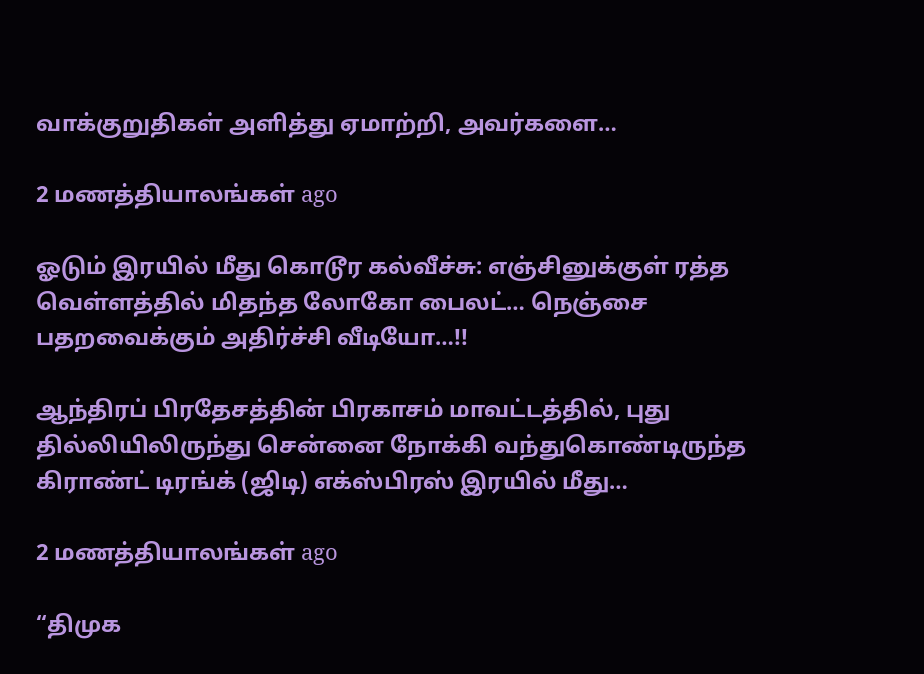வாக்குறுதிகள் அளித்து ஏமாற்றி, அவர்களை…

2 மணத்தியாலங்கள் ago

ஓடும் இரயில் மீது கொடூர கல்வீச்சு: எஞ்சினுக்குள் ரத்த வெள்ளத்தில் மிதந்த லோகோ பைலட்… நெஞ்சை பதறவைக்கும் அதிர்ச்சி வீடியோ…!!

ஆந்திரப் பிரதேசத்தின் பிரகாசம் மாவட்டத்தில், புது தில்லியிலிருந்து சென்னை நோக்கி வந்துகொண்டிருந்த கிராண்ட் டிரங்க் (ஜிடி) எக்ஸ்பிரஸ் இரயில் மீது…

2 மணத்தியாலங்கள் ago

“திமுக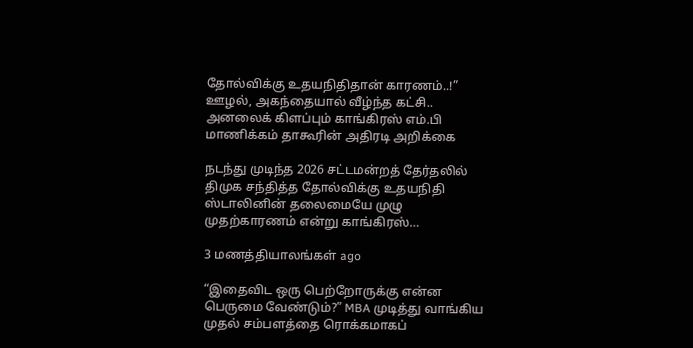தோல்விக்கு உதயநிதிதான் காரணம்..!” ஊழல், அகந்தையால் வீழ்ந்த கட்சி.. அனலைக் கிளப்பும் காங்கிரஸ் எம்.பி மாணிக்கம் தாகூரின் அதிரடி அறிக்கை

நடந்து முடிந்த 2026 சட்டமன்றத் தேர்தலில் திமுக சந்தித்த தோல்விக்கு உதயநிதி ஸ்டாலினின் தலைமையே முழு முதற்காரணம் என்று காங்கிரஸ்…

3 மணத்தியாலங்கள் ago

“இதைவிட ஒரு பெற்றோருக்கு என்ன பெருமை வேண்டும்?” MBA முடித்து வாங்கிய முதல் சம்பளத்தை ரொக்கமாகப்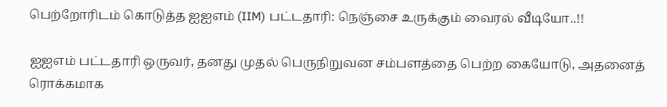பெற்றோரிடம் கொடுத்த ஐஐஎம் (IIM) பட்டதாரி: நெஞ்சை உருக்கும் வைரல் வீடியோ..!!

ஐஐஎம் பட்டதாரி ஒருவர், தனது முதல் பெருநிறுவன சம்பளத்தை பெற்ற கையோடு, அதனைத் ரொக்கமாக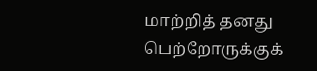மாற்றித் தனது பெற்றோருக்குக்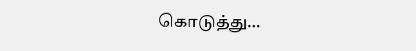கொடுத்து…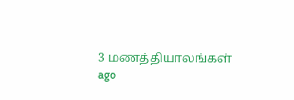3 மணத்தியாலங்கள் ago